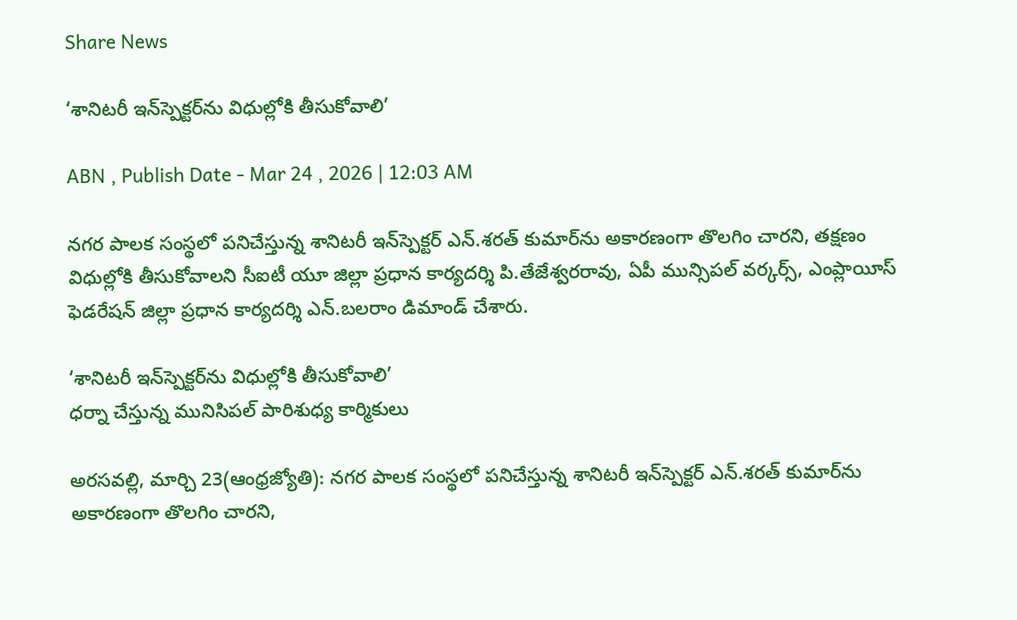Share News

‘శానిటరీ ఇన్‌స్పెక్టర్‌ను విధుల్లోకి తీసుకోవాలి’

ABN , Publish Date - Mar 24 , 2026 | 12:03 AM

నగర పాలక సంస్థలో పనిచేస్తున్న శానిటరీ ఇన్‌స్పెక్టర్‌ ఎన్‌.శరత్‌ కుమార్‌ను అకారణంగా తొలగిం చారని, తక్షణం విధుల్లోకి తీసుకోవాలని సీఐటీ యూ జిల్లా ప్రధాన కార్యదర్శి పి.తేజేశ్వరరావు, ఏపీ మున్సిపల్‌ వర్కర్స్‌, ఎంప్లాయీస్‌ ఫెడరేషన్‌ జిల్లా ప్రధాన కార్యదర్శి ఎన్‌.బలరాం డిమాండ్‌ చేశారు.

‘శానిటరీ ఇన్‌స్పెక్టర్‌ను విధుల్లోకి తీసుకోవాలి’
ధర్నా చేస్తున్న మునిసిపల్‌ పారిశుధ్య కార్మికులు

అరసవల్లి, మార్చి 23(ఆంధ్రజ్యోతి): నగర పాలక సంస్థలో పనిచేస్తున్న శానిటరీ ఇన్‌స్పెక్టర్‌ ఎన్‌.శరత్‌ కుమార్‌ను అకారణంగా తొలగిం చారని,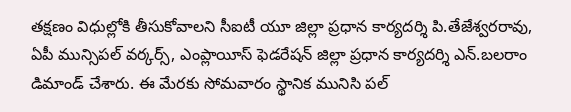తక్షణం విధుల్లోకి తీసుకోవాలని సీఐటీ యూ జిల్లా ప్రధాన కార్యదర్శి పి.తేజేశ్వరరావు, ఏపీ మున్సిపల్‌ వర్కర్స్‌, ఎంప్లాయీస్‌ ఫెడరేషన్‌ జిల్లా ప్రధాన కార్యదర్శి ఎన్‌.బలరాం డిమాండ్‌ చేశారు. ఈ మేరకు సోమవారం స్థానిక మునిసి పల్‌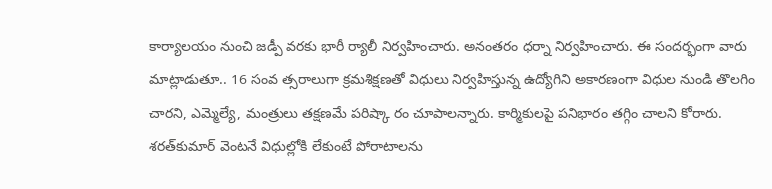కార్యాలయం నుంచి జడ్పీ వరకు భారీ ర్యాలీ నిర్వహించారు. అనంతరం ధర్నా నిర్వహించారు. ఈ సందర్భంగా వారు మాట్లాడుతూ.. 16 సంవ త్సరాలుగా క్రమశిక్షణతో విధులు నిర్వహిస్తున్న ఉద్యోగిని అకారణంగా విధుల నుండి తొలగిం చారని, ఎమ్మెల్యే, మంత్రులు తక్షణమే పరిష్కా రం చూపాలన్నారు. కార్మికులపై పనిభారం తగ్గిం చాలని కోరారు. శరత్‌కుమార్‌ వెంటనే విధుల్లోకి లేకుంటే పోరాటాలను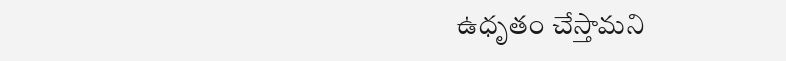ఉధృతం చేస్తామని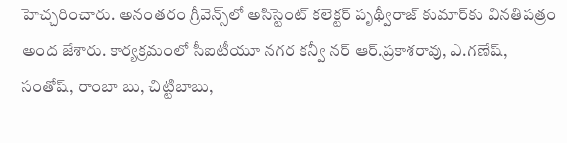హెచ్చరించారు. అనంతరం గ్రీవెన్స్‌లో అసిస్టెంట్‌ కలెక్టర్‌ పృథ్వీరాజ్‌ కుమార్‌కు వినతిపత్రం అంద జేశారు. కార్యక్రమంలో సీఐటీయూ నగర కన్వీ నర్‌ ఆర్‌.ప్రకాశరావు, ఎ.గణేష్‌, సంతోష్‌, రాంబా బు, చిట్టిబాబు,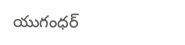యుగంధర్‌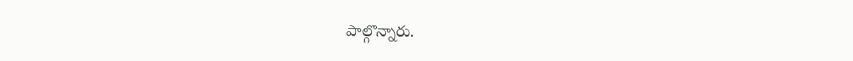పాల్గొన్నారు.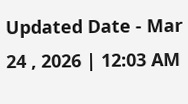Updated Date - Mar 24 , 2026 | 12:03 AM